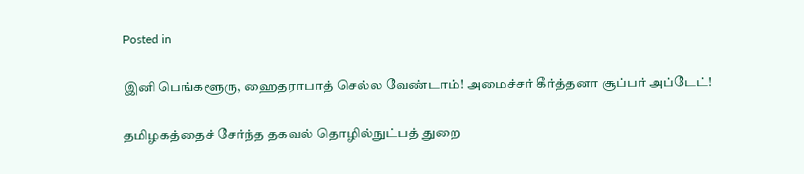Posted in

இனி பெங்களூரு, ஹைதராபாத் செல்ல வேண்டாம்! அமைச்சர் கீர்த்தனா சூப்பர் அப்டேட்!

தமிழகத்தைச் சேர்ந்த தகவல் தொழில்நுட்பத் துறை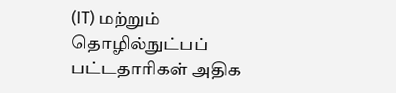(IT) மற்றும் தொழில்நுட்பப் பட்டதாரிகள் அதிக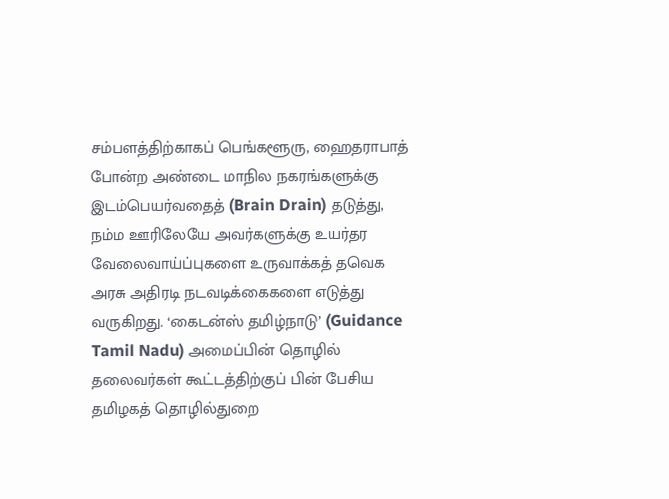சம்பளத்திற்காகப் பெங்களூரு, ஹைதராபாத் போன்ற அண்டை மாநில நகரங்களுக்கு இடம்பெயர்வதைத் (Brain Drain) தடுத்து, நம்ம ஊரிலேயே அவர்களுக்கு உயர்தர வேலைவாய்ப்புகளை உருவாக்கத் தவெக அரசு அதிரடி நடவடிக்கைகளை எடுத்து வருகிறது. ‘கைடன்ஸ் தமிழ்நாடு’ (Guidance Tamil Nadu) அமைப்பின் தொழில் தலைவர்கள் கூட்டத்திற்குப் பின் பேசிய தமிழகத் தொழில்துறை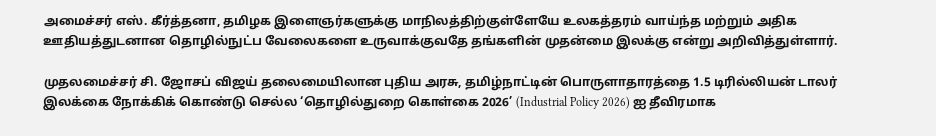அமைச்சர் எஸ். கீர்த்தனா, தமிழக இளைஞர்களுக்கு மாநிலத்திற்குள்ளேயே உலகத்தரம் வாய்ந்த மற்றும் அதிக ஊதியத்துடனான தொழில்நுட்ப வேலைகளை உருவாக்குவதே தங்களின் முதன்மை இலக்கு என்று அறிவித்துள்ளார்.

முதலமைச்சர் சி. ஜோசப் விஜய் தலைமையிலான புதிய அரசு, தமிழ்நாட்டின் பொருளாதாரத்தை 1.5 டிரில்லியன் டாலர் இலக்கை நோக்கிக் கொண்டு செல்ல ‘தொழில்துறை கொள்கை 2026’ (Industrial Policy 2026) ஐ தீவிரமாக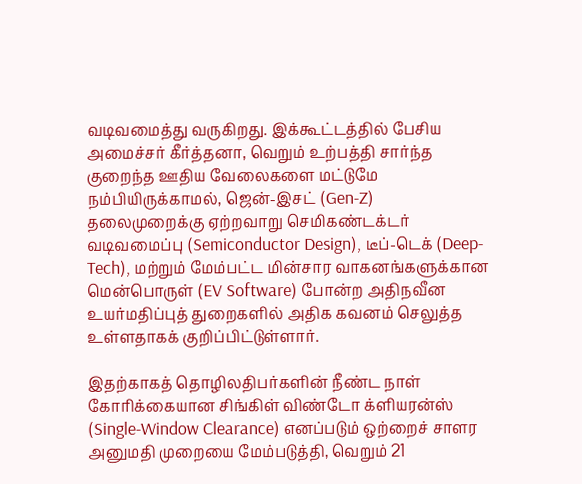வடிவமைத்து வருகிறது. இக்கூட்டத்தில் பேசிய அமைச்சர் கீர்த்தனா, வெறும் உற்பத்தி சார்ந்த குறைந்த ஊதிய வேலைகளை மட்டுமே நம்பியிருக்காமல், ஜென்-இசட் (Gen-Z) தலைமுறைக்கு ஏற்றவாறு செமிகண்டக்டர் வடிவமைப்பு (Semiconductor Design), டீப்-டெக் (Deep-Tech), மற்றும் மேம்பட்ட மின்சார வாகனங்களுக்கான மென்பொருள் (EV Software) போன்ற அதிநவீன உயர்மதிப்புத் துறைகளில் அதிக கவனம் செலுத்த உள்ளதாகக் குறிப்பிட்டுள்ளார்.

இதற்காகத் தொழிலதிபர்களின் நீண்ட நாள் கோரிக்கையான சிங்கிள் விண்டோ க்ளியரன்ஸ் (Single-Window Clearance) எனப்படும் ஒற்றைச் சாளர அனுமதி முறையை மேம்படுத்தி, வெறும் 21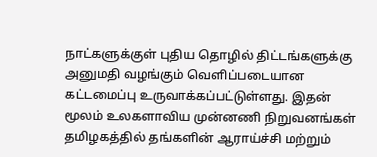நாட்களுக்குள் புதிய தொழில் திட்டங்களுக்கு அனுமதி வழங்கும் வெளிப்படையான கட்டமைப்பு உருவாக்கப்பட்டுள்ளது. இதன் மூலம் உலகளாவிய முன்னணி நிறுவனங்கள் தமிழகத்தில் தங்களின் ஆராய்ச்சி மற்றும்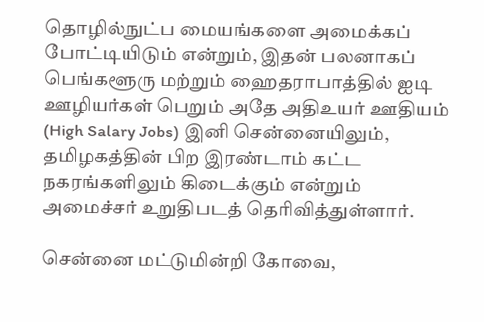தொழில்நுட்ப மையங்களை அமைக்கப் போட்டியிடும் என்றும், இதன் பலனாகப் பெங்களூரு மற்றும் ஹைதராபாத்தில் ஐடி ஊழியர்கள் பெறும் அதே அதிஉயர் ஊதியம் (High Salary Jobs) இனி சென்னையிலும், தமிழகத்தின் பிற இரண்டாம் கட்ட நகரங்களிலும் கிடைக்கும் என்றும் அமைச்சர் உறுதிபடத் தெரிவித்துள்ளார்.

சென்னை மட்டுமின்றி கோவை,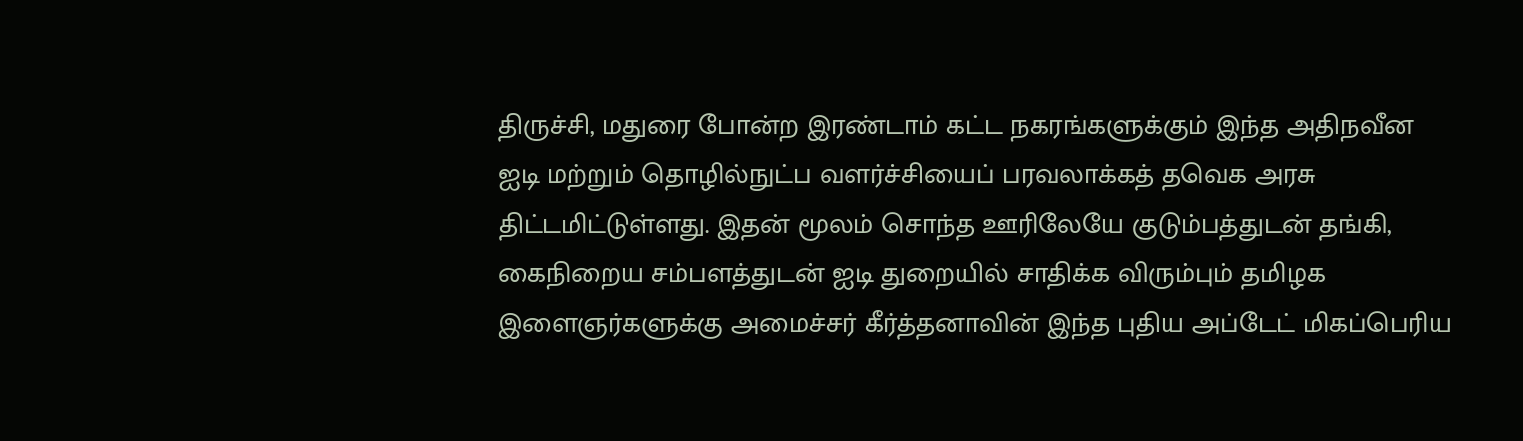திருச்சி, மதுரை போன்ற இரண்டாம் கட்ட நகரங்களுக்கும் இந்த அதிநவீன ஐடி மற்றும் தொழில்நுட்ப வளர்ச்சியைப் பரவலாக்கத் தவெக அரசு திட்டமிட்டுள்ளது. இதன் மூலம் சொந்த ஊரிலேயே குடும்பத்துடன் தங்கி, கைநிறைய சம்பளத்துடன் ஐடி துறையில் சாதிக்க விரும்பும் தமிழக இளைஞர்களுக்கு அமைச்சர் கீர்த்தனாவின் இந்த புதிய அப்டேட் மிகப்பெரிய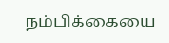நம்பிக்கையை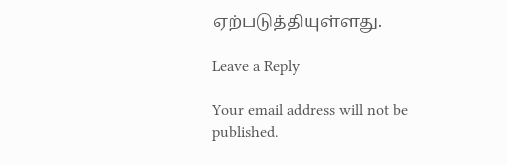ஏற்படுத்தியுள்ளது.

Leave a Reply

Your email address will not be published.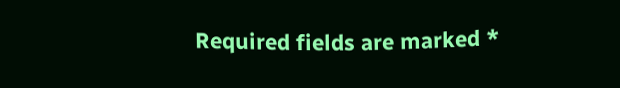Required fields are marked *